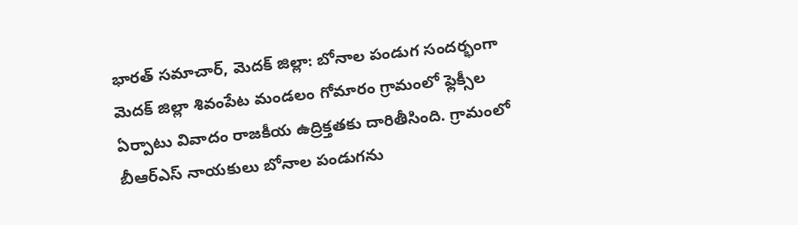భారత్ సమాచార్, మెదక్ జిల్లా: బోనాల పండుగ సందర్భంగా మెదక్ జిల్లా శివంపేట మండలం గోమారం గ్రామంలో ఫ్లెక్సీల ఏర్పాటు వివాదం రాజకీయ ఉద్రిక్తతకు దారితీసింది. గ్రామంలో బీఆర్ఎస్ నాయకులు బోనాల పండుగను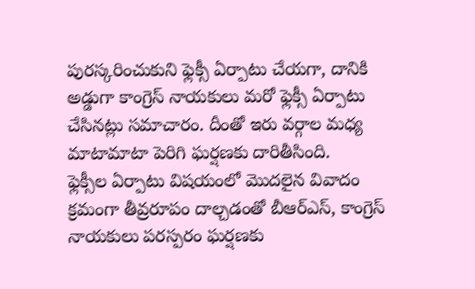పురస్కరించుకుని ఫ్లెక్సీ ఏర్పాటు చేయగా, దానికి అడ్డుగా కాంగ్రెస్ నాయకులు మరో ఫ్లెక్సీ ఏర్పాటు చేసినట్లు సమాచారం. దీంతో ఇరు వర్గాల మధ్య మాటామాటా పెరిగి ఘర్షణకు దారితీసింది.
ఫ్లెక్సీల ఏర్పాటు విషయంలో మొదలైన వివాదం క్రమంగా తీవ్రరూపం దాల్చడంతో బీఆర్ఎస్, కాంగ్రెస్ నాయకులు పరస్పరం ఘర్షణకు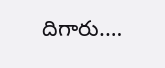దిగారు.…